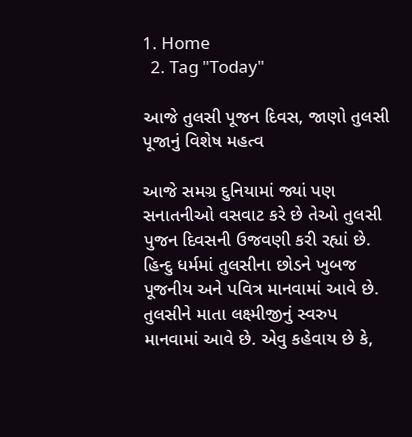1. Home
  2. Tag "Today"

આજે તુલસી પૂજન દિવસ, જાણો તુલસી પૂજાનું વિશેષ મહત્વ

આજે સમગ્ર દુનિયામાં જ્યાં પણ સનાતનીઓ વસવાટ કરે છે તેઓ તુલસી પુજન દિવસની ઉજવણી કરી રહ્યાં છે. હિન્દુ ધર્મમાં તુલસીના છોડને ખુબજ પૂજનીય અને પવિત્ર માનવામાં આવે છે. તુલસીને માતા લક્ષ્મીજીનું સ્વરુપ માનવામાં આવે છે. એવુ કહેવાય છે કે,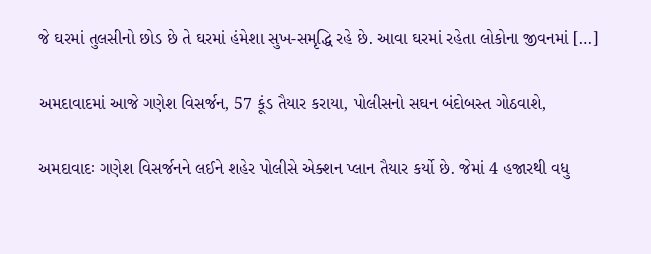જે ઘરમાં તુલસીનો છોડ છે તે ઘરમાં હંમેશા સુખ-સમૃદ્ધિ રહે છે. આવા ઘરમાં રહેતા લોકોના જીવનમાં […]

અમદાવાદમાં આજે ગણેશ વિસર્જન, 57 કૂંડ તૈયાર કરાયા, પોલીસનો સઘન બંદોબસ્ત ગોઠવાશે,

અમદાવાદઃ ગણેશ વિસર્જનને લઈને શહેર પોલીસે એક્શન પ્લાન તૈયાર કર્યો છે. જેમાં 4 હજારથી વધુ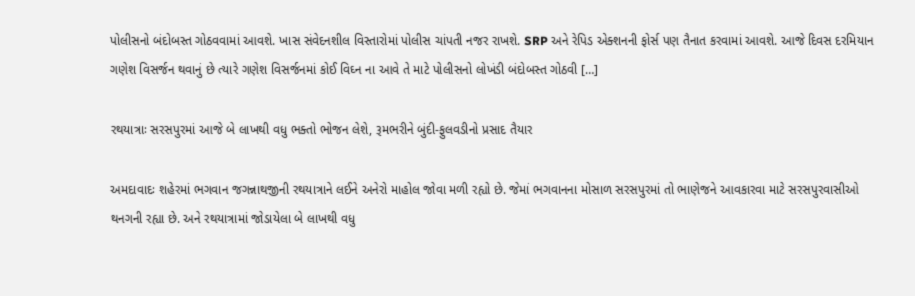પોલીસનો બંદોબસ્ત ગોઠવવામાં આવશે. ખાસ સંવેદનશીલ વિસ્તારોમાં પોલીસ ચાંપતી નજર રાખશે. SRP અને રેપિડ એક્શનની ફોર્સ પણ તૈનાત કરવામાં આવશે. આજે દિવસ દરમિયાન ગણેશ વિસર્જન થવાનું છે ત્યારે ગણેશ વિસર્જનમાં કોઈ વિઘ્ન ના આવે તે માટે પોલીસનો લોખંડી બંદોબસ્ત ગોઠવી […]

રથયાત્રાઃ સરસપુરમાં આજે બે લાખથી વધુ ભક્તો ભોજન લેશે, રૂમભરીને બુંદી-ફુલવડીનો પ્રસાદ તૈયાર

અમદાવાદઃ શહેરમાં ભગવાન જગન્નાથજીની રથયાત્રાને લઈને અનેરો માહોલ જોવા મળી રહ્યો છે. જેમાં ભગવાનના મોસાળ સરસપુરમાં તો ભાણેજને આવકારવા માટે સરસપુરવાસીઓ થનગની રહ્યા છે. અને રથયાત્રામાં જોડાયેલા બે લાખથી વધુ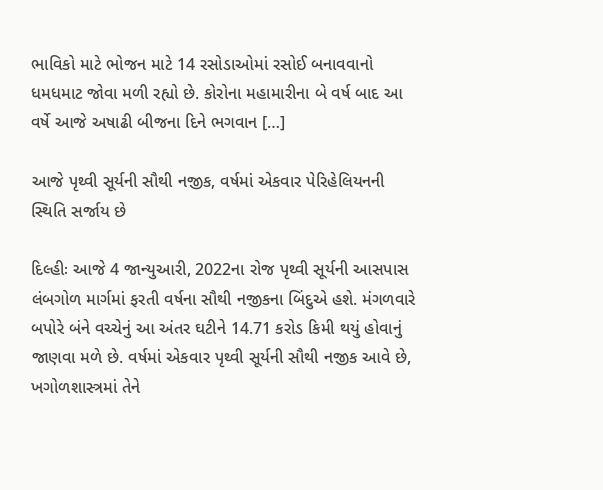ભાવિકો માટે ભોજન માટે 14 રસોડાઓમાં રસોઈ બનાવવાનો ધમધમાટ જોવા મળી રહ્યો છે. કોરોના મહામારીના બે વર્ષ બાદ આ વર્ષે આજે અષાઢી બીજના દિને ભગવાન […]

આજે પૃથ્વી સૂર્યની સૌથી નજીક, વર્ષમાં એકવાર પેરિહેલિયનની સ્થિતિ સર્જાય છે

દિલ્હીઃ આજે 4 જાન્યુઆરી, 2022ના રોજ પૃથ્વી સૂર્યની આસપાસ લંબગોળ માર્ગમાં ફરતી વર્ષના સૌથી નજીકના બિંદુએ હશે. મંગળવારે બપોરે બંને વચ્ચેનું આ અંતર ઘટીને 14.71 કરોડ કિમી થયું હોવાનું જાણવા મળે છે. વર્ષમાં એકવાર પૃથ્વી સૂર્યની સૌથી નજીક આવે છે, ખગોળશાસ્ત્રમાં તેને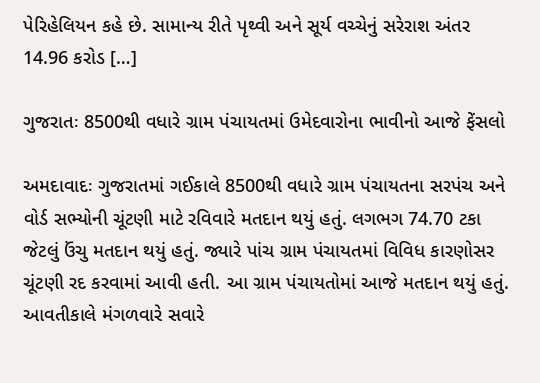પેરિહેલિયન કહે છે. સામાન્ય રીતે પૃથ્વી અને સૂર્ય વચ્ચેનું સરેરાશ અંતર 14.96 કરોડ […]

ગુજરાતઃ 8500થી વધારે ગ્રામ પંચાયતમાં ઉમેદવારોના ભાવીનો આજે ફેંસલો

અમદાવાદઃ ગુજરાતમાં ગઈકાલે 8500થી વધારે ગ્રામ પંચાયતના સરપંચ અને વોર્ડ સભ્યોની ચૂંટણી માટે રવિવારે મતદાન થયું હતું. લગભગ 74.70 ટકા જેટલું ઉંચુ મતદાન થયું હતું. જ્યારે પાંચ ગ્રામ પંચાયતમાં વિવિધ કારણોસર ચૂંટણી રદ કરવામાં આવી હતી. આ ગ્રામ પંચાયતોમાં આજે મતદાન થયું હતું. આવતીકાલે મંગળવારે સવારે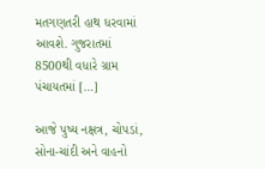મતગણતરી હાથ ધરવામાં આવશે. ગુજરાતમાં 8500થી વધારે ગ્રામ પંચાયતમાં […]

આજે પુષ્ય નક્ષત્ર, ચોપડાં, સોના-ચાંદી અને વાહનો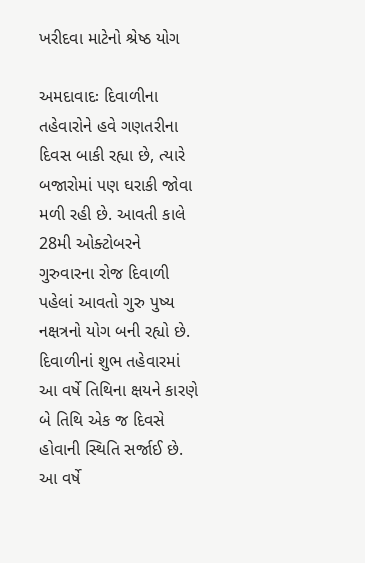ખરીદવા માટેનો શ્રેષ્ઠ યોગ

અમદાવાદઃ દિવાળીના તહેવારોને હવે ગણતરીના દિવસ બાકી રહ્યા છે, ત્યારે બજારોમાં પણ ઘરાકી જોવા મળી રહી છે. આવતી કાલે 28મી ઓક્ટોબરને ગુરુવારના રોજ દિવાળી પહેલાં આવતો ગુરુ પુષ્ય નક્ષત્રનો યોગ બની રહ્યો છે. દિવાળીનાં શુભ તહેવારમાં આ વર્ષે તિથિના ક્ષયને કારણે બે તિથિ એક જ દિવસે હોવાની સ્થિતિ સર્જાઈ છે. આ વર્ષે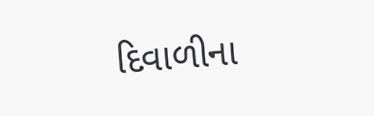દિવાળીના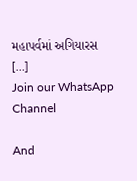મહાપર્વમાં અગિયારસ […]
Join our WhatsApp Channel

And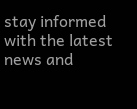stay informed with the latest news and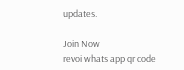updates.

Join Now
revoi whats app qr code